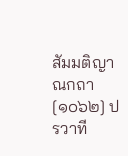สัมมติญาณกถา
[๑๐๖๒] ปรวาที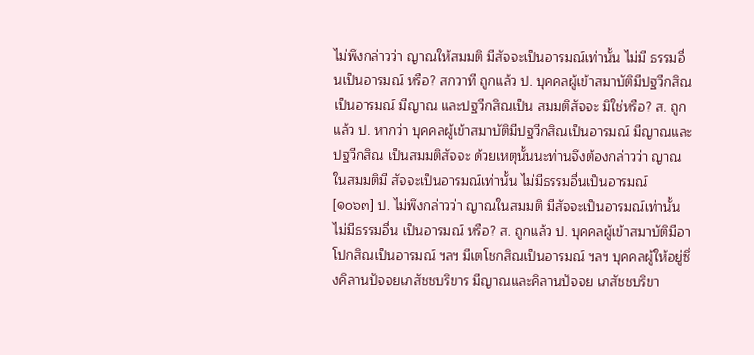ไม่พึงกล่าวว่า ญาณให้สมมติ มีสัจจะเป็นอารมณ์เท่านั้น ไม่มี ธรรมอื่นเป็นอารมณ์ หรือ? สกวาที ถูกแล้ว ป. บุคคลผู้เข้าสมาบัติมีปฐวีกสิณเป็นอารมณ์ มีญาณ และปฐวีกสิณเป็น สมมติสัจจะ มิใช่หรือ? ส. ถูกแล้ว ป. หากว่า บุคคลผู้เข้าสมาบัติมีปฐวีกสิณเป็นอารมณ์ มีญาณและปฐวีกสิณ เป็นสมมติสัจจะ ด้วยเหตุนั้นนะท่านจึงต้องกล่าวว่า ญาณในสมมติมี สัจจะเป็นอารมณ์เท่านั้น ไม่มีธรรมอื่นเป็นอารมณ์
[๑๐๖๓] ป. ไม่พึงกล่าวว่า ญาณในสมมติ มีสัจจะเป็นอารมณ์เท่านั้น ไม่มีธรรมอื่น เป็นอารมณ์ หรือ? ส. ถูกแล้ว ป. บุคคลผู้เข้าสมาบัติมีอาโปกสิณเป็นอารมณ์ ฯลฯ มีเตโชกสิณเป็นอารมณ์ ฯลฯ บุคคลผู้ให้อยู่ซึ่งคิลานปัจจยเภสัชชบริขาร มีญาณและคิลานปัจจย เภสัชชบริขา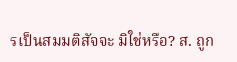รเป็นสมมติสัจจะ มิใช่หรือ? ส. ถูก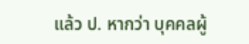แล้ว ป. หากว่า บุคคลผู้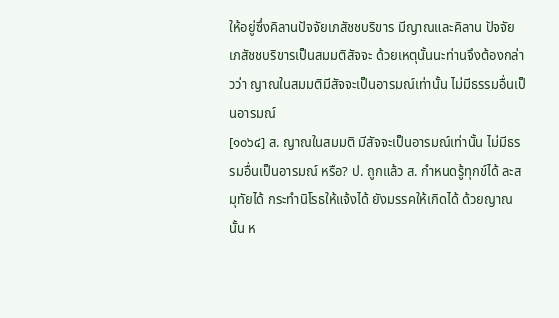ให้อยู่ซึ่งคิลานปัจจัยเภสัชชบริขาร มีญาณและคิลาน ปัจจัยเภสัชชบริขารเป็นสมมติสัจจะ ด้วยเหตุนั้นนะท่านจึงต้องกล่าวว่า ญาณในสมมติมีสัจจะเป็นอารมณ์เท่านั้น ไม่มีธรรมอื่นเป็นอารมณ์
[๑๐๖๔] ส. ญาณในสมมติ มีสัจจะเป็นอารมณ์เท่านั้น ไม่มีธรรมอื่นเป็นอารมณ์ หรือ? ป. ถูกแล้ว ส. กำหนดรู้ทุกข์ได้ ละสมุทัยได้ กระทำนิโรธให้แจ้งได้ ยังมรรคให้เกิดได้ ด้วยญาณนั้น ห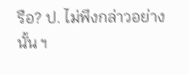รือ? ป. ไม่พึงกล่าวอย่างนั้น ฯ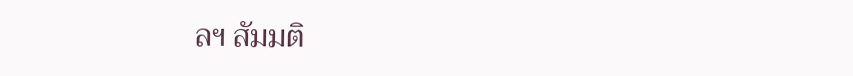ลฯ สัมมติ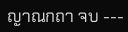ญาณกถา จบ ---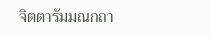จิตตารัมมณกถา